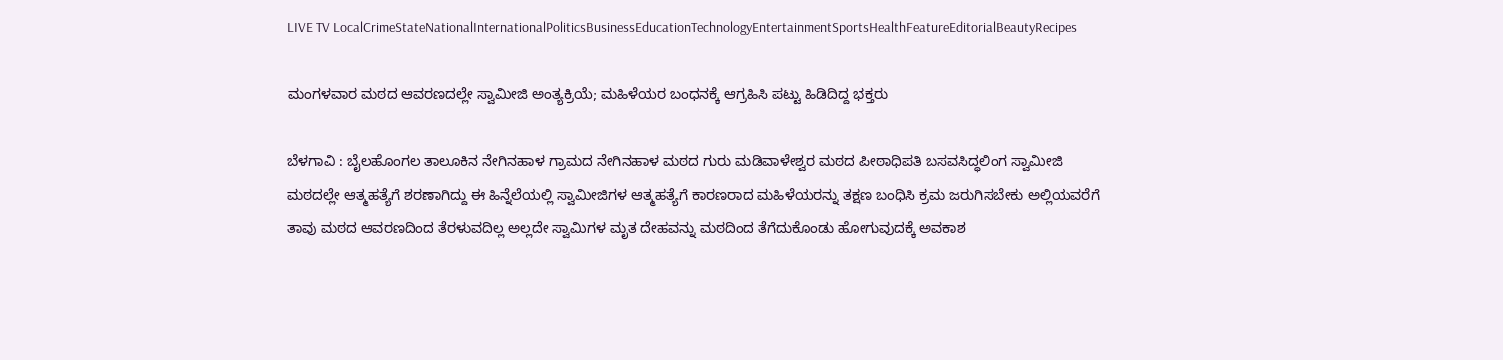LIVE TV LocalCrimeStateNationalInternationalPoliticsBusinessEducationTechnologyEntertainmentSportsHealthFeatureEditorialBeautyRecipes

ಮಂಗಳವಾರ ಮಠದ ಆವರಣದಲ್ಲೇ ಸ್ವಾಮೀಜಿ ಅಂತ್ಯಕ್ರಿಯೆ; ಮಹಿಳೆಯರ ಬಂಧನಕ್ಕೆ ಆಗ್ರಹಿಸಿ ಪಟ್ಟು ಹಿಡಿದಿದ್ದ ಭಕ್ತರು

ಬೆಳಗಾವಿ : ಬೈಲಹೊಂಗಲ ತಾಲೂಕಿನ ನೇಗಿನಹಾಳ ಗ್ರಾಮದ ನೇಗಿನಹಾಳ ಮಠದ ಗುರು ಮಡಿವಾಳೇಶ್ವರ ಮಠದ ಪೀಠಾಧಿಪತಿ ಬಸವಸಿದ್ಧಲಿಂಗ ಸ್ವಾಮೀಜಿ ಮಠದಲ್ಲೇ ಆತ್ಮಹತ್ಯೆಗೆ ಶರಣಾಗಿದ್ದು ಈ ಹಿನ್ನೆಲೆಯಲ್ಲಿ ಸ್ವಾಮೀಜಿಗಳ ಆತ್ಮಹತ್ಯೆಗೆ ಕಾರಣರಾದ ಮಹಿಳೆಯರನ್ನು ತಕ್ಷಣ ಬಂಧಿಸಿ ಕ್ರಮ ಜರುಗಿಸಬೇಕು ಅಲ್ಲಿಯವರೆಗೆ ತಾವು ಮಠದ ಆವರಣದಿಂದ ತೆರಳುವದಿಲ್ಲ ಅಲ್ಲದೇ ಸ್ವಾಮಿಗಳ ಮೃತ ದೇಹವನ್ನು ಮಠದಿಂದ ತೆಗೆದುಕೊಂಡು ಹೋಗುವುದಕ್ಕೆ ಅವಕಾಶ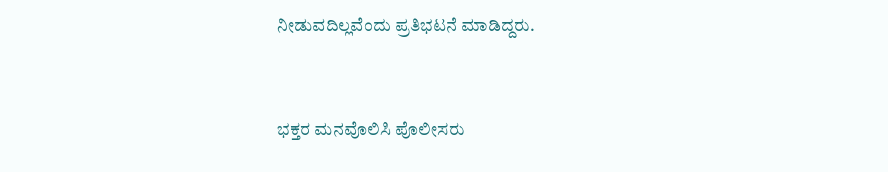ನೀಡುವದಿಲ್ಲವೆಂದು ಪ್ರತಿಭಟನೆ ಮಾಡಿದ್ದರು.



ಭಕ್ತರ ಮನವೊಲಿಸಿ ಪೊಲೀಸರು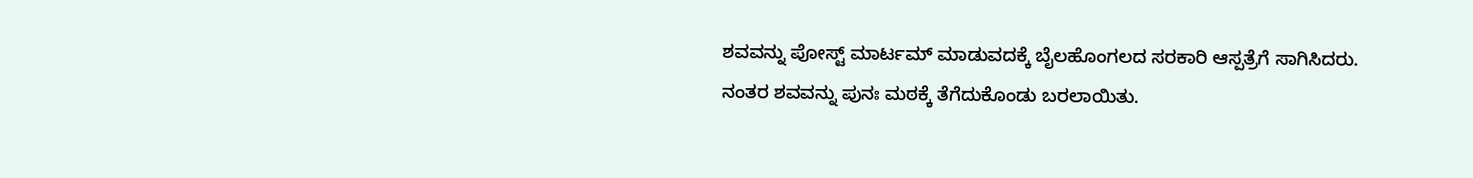ಶವವನ್ನು ಪೋಸ್ಟ್ ಮಾರ್ಟಮ್ ಮಾಡುವದಕ್ಕೆ ಬೈಲಹೊಂಗಲದ ಸರಕಾರಿ ಆಸ್ಪತ್ರೆಗೆ ಸಾಗಿಸಿದರು. ನಂತರ ಶವವನ್ನು ಪುನಃ ಮಠಕ್ಕೆ ತೆಗೆದುಕೊಂಡು ಬರಲಾಯಿತು.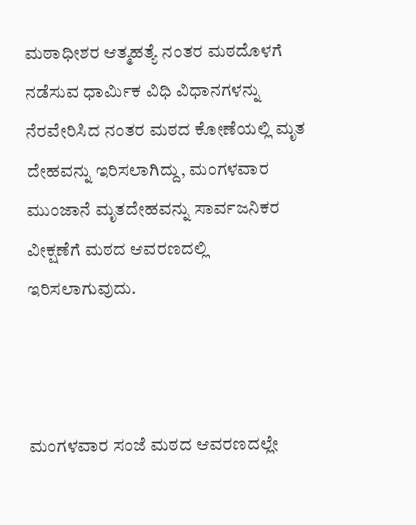ಮಠಾಧೀಶರ ಆತ್ಮಹತ್ಯೆ ನಂತರ ಮಠದೊಳಗೆ ನಡೆಸುವ ಧಾರ್ಮಿಕ ವಿಧಿ ವಿಧಾನಗಳನ್ನು ನೆರವೇರಿಸಿದ ನಂತರ ಮಠದ ಕೋಣೆಯಲ್ಲಿ ಮೃತ ದೇಹವನ್ನು ಇರಿಸಲಾಗಿದ್ದು, ಮಂಗಳವಾರ ಮುಂಜಾನೆ ಮೃತದೇಹವನ್ನು ಸಾರ್ವಜನಿಕರ ವೀಕ್ಷಣೆಗೆ ಮಠದ ಆವರಣದಲ್ಲಿ ಇರಿಸಲಾಗುವುದು.



ಮಂಗಳವಾರ ಸಂಜೆ ಮಠದ ಆವರಣದಲ್ಲೇ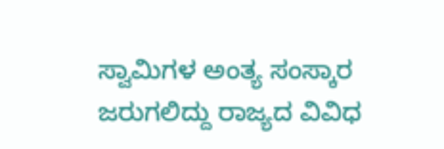ಸ್ವಾಮಿಗಳ ಅಂತ್ಯ ಸಂಸ್ಕಾರ ಜರುಗಲಿದ್ದು ರಾಜ್ಯದ ವಿವಿಧ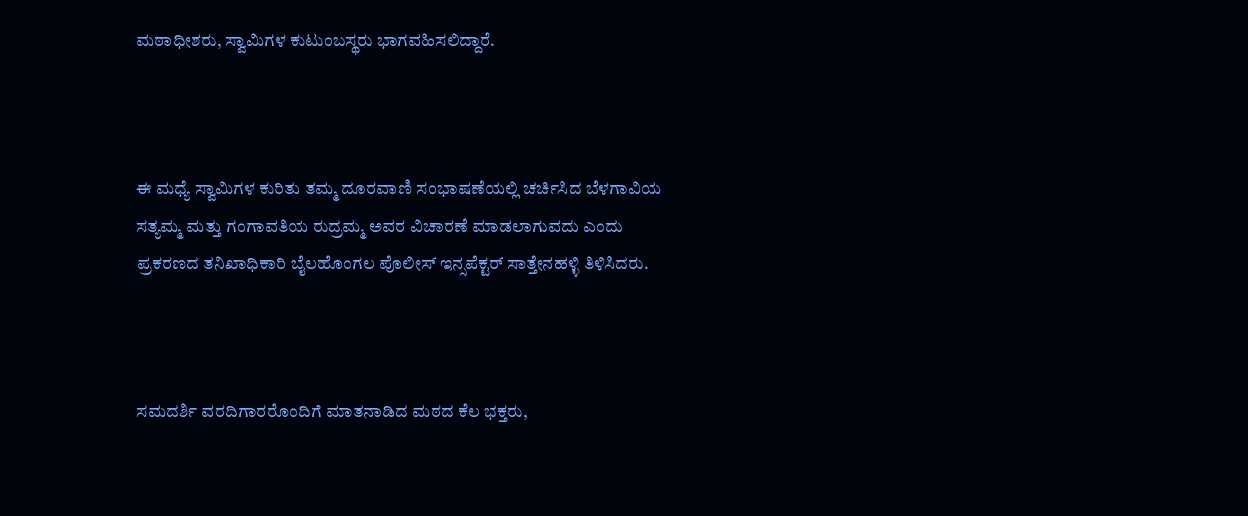ಮಠಾಧೀಶರು, ಸ್ವಾಮಿಗಳ ಕುಟುಂಬಸ್ಥರು ಭಾಗವಹಿಸಲಿದ್ದಾರೆ.



ಈ ಮಧ್ಯೆ ಸ್ವಾಮಿಗಳ ಕುರಿತು ತಮ್ಮ ದೂರವಾಣಿ ಸಂಭಾಷಣೆಯಲ್ಲಿ ಚರ್ಚಿಸಿದ ಬೆಳಗಾವಿಯ ಸತ್ಯಮ್ಮ ಮತ್ತು ಗಂಗಾವತಿಯ ರುದ್ರಮ್ಮ ಅವರ ವಿಚಾರಣೆ ಮಾಡಲಾಗುವದು ಎಂದು ಪ್ರಕರಣದ ತನಿಖಾಧಿಕಾರಿ ಬೈಲಹೊಂಗಲ ಪೊಲೀಸ್ ಇನ್ಸಪೆಕ್ಟರ್ ಸಾತ್ತೇನಹಳ್ಳಿ ತಿಳಿಸಿದರು.



ಸಮದರ್ಶಿ ವರದಿಗಾರರೊಂದಿಗೆ ಮಾತನಾಡಿದ ಮಠದ ಕೆಲ ಭಕ್ತರು,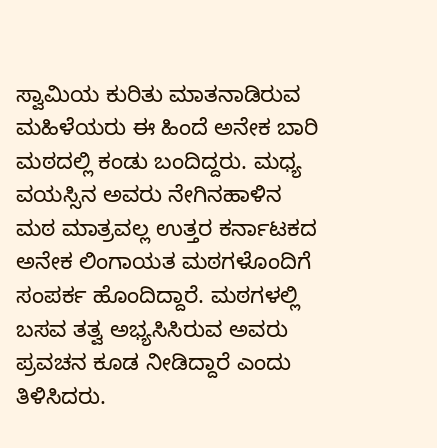ಸ್ವಾಮಿಯ ಕುರಿತು ಮಾತನಾಡಿರುವ ಮಹಿಳೆಯರು ಈ ಹಿಂದೆ ಅನೇಕ ಬಾರಿ ಮಠದಲ್ಲಿ ಕಂಡು ಬಂದಿದ್ದರು. ಮಧ್ಯ ವಯಸ್ಸಿನ ಅವರು ನೇಗಿನಹಾಳಿನ ಮಠ ಮಾತ್ರವಲ್ಲ ಉತ್ತರ ಕರ್ನಾಟಕದ ಅನೇಕ ಲಿಂಗಾಯತ ಮಠಗಳೊಂದಿಗೆ ಸಂಪರ್ಕ ಹೊಂದಿದ್ದಾರೆ. ಮಠಗಳಲ್ಲಿ ಬಸವ ತತ್ವ ಅಭ್ಯಸಿಸಿರುವ ಅವರು ಪ್ರವಚನ ಕೂಡ ನೀಡಿದ್ದಾರೆ ಎಂದು ತಿಳಿಸಿದರು.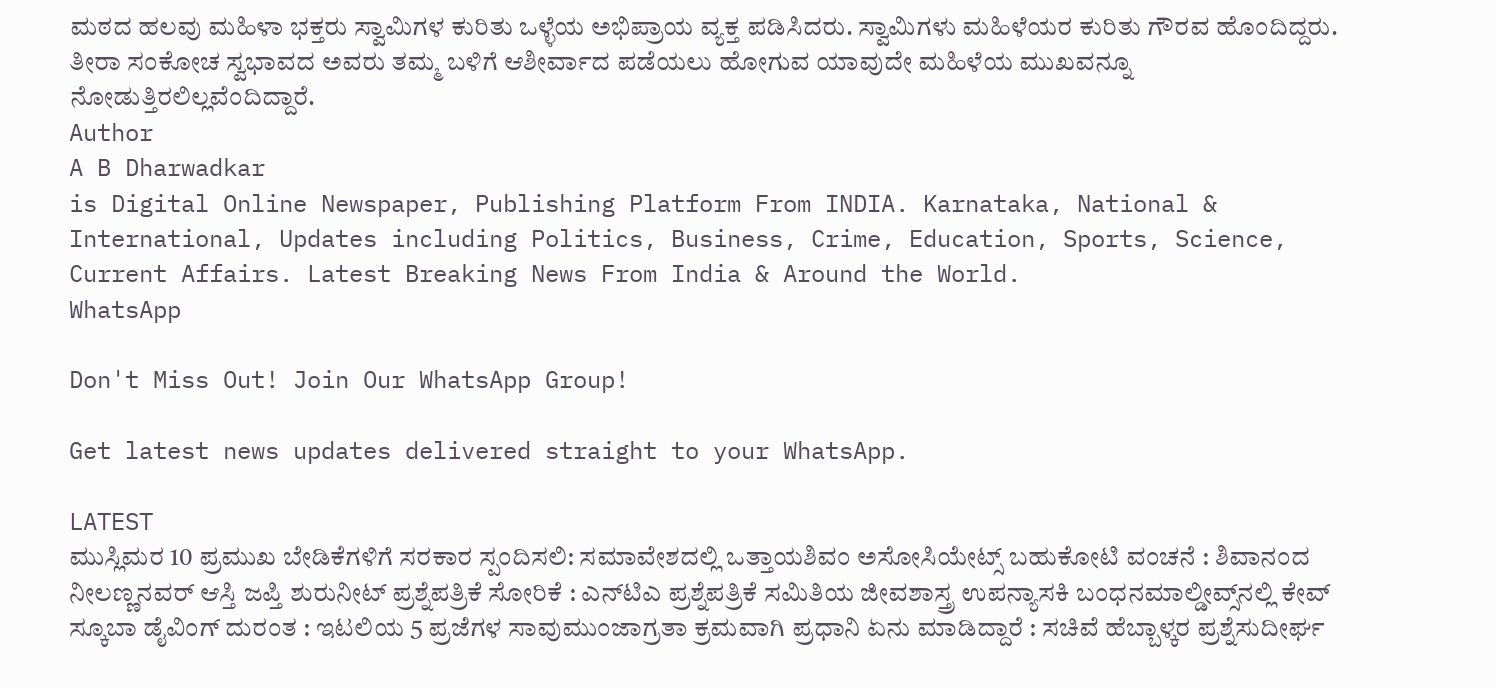ಮಠದ ಹಲವು ಮಹಿಳಾ ಭಕ್ತರು ಸ್ವಾಮಿಗಳ ಕುರಿತು ಒಳ್ಳೆಯ ಅಭಿಪ್ರಾಯ ವ್ಯಕ್ತ ಪಡಿಸಿದರು. ಸ್ವಾಮಿಗಳು ಮಹಿಳೆಯರ ಕುರಿತು ಗೌರವ ಹೊಂದಿದ್ದರು. ತೀರಾ ಸಂಕೋಚ ಸ್ವಭಾವದ ಅವರು ತಮ್ಮ ಬಳಿಗೆ ಆಶೀರ್ವಾದ ಪಡೆಯಲು ಹೋಗುವ ಯಾವುದೇ ಮಹಿಳೆಯ ಮುಖವನ್ನೂ ನೋಡುತ್ತಿರಲಿಲ್ಲವೆಂದಿದ್ದಾರೆ.
Author
A B Dharwadkar
is Digital Online Newspaper, Publishing Platform From INDIA. Karnataka, National & International, Updates including Politics, Business, Crime, Education, Sports, Science, Current Affairs. Latest Breaking News From India & Around the World.
WhatsApp

Don't Miss Out! Join Our WhatsApp Group!

Get latest news updates delivered straight to your WhatsApp.

LATEST
ಮುಸ್ಲಿಮರ 10 ಪ್ರಮುಖ ಬೇಡಿಕೆಗಳಿಗೆ ಸರಕಾರ ಸ್ಪಂದಿಸಲಿ: ಸಮಾವೇಶದಲ್ಲಿ ಒತ್ತಾಯಶಿವಂ ಅಸೋಸಿಯೇಟ್ಸ್ ಬಹುಕೋಟಿ ವಂಚನೆ : ಶಿವಾನಂದ ನೀಲಣ್ಣನವರ್‌ ಆಸ್ತಿ ಜಪ್ತಿ ಶುರುನೀಟ್‌ ಪ್ರಶ್ನೆಪತ್ರಿಕೆ ಸೋರಿಕೆ : ಎನ್‌ಟಿಎ ಪ್ರಶ್ನೆಪತ್ರಿಕೆ ಸಮಿತಿಯ ಜೀವಶಾಸ್ತ್ರ ಉಪನ್ಯಾಸಕಿ ಬಂಧನಮಾಲ್ಡೀವ್ಸ್‌ನಲ್ಲಿ ಕೇವ್‌ ಸ್ಕೂಬಾ ಡೈವಿಂಗ್ ದುರಂತ : ಇಟಲಿಯ 5 ಪ್ರಜೆಗಳ ಸಾವುಮುಂಜಾಗ್ರತಾ ಕ್ರಮವಾಗಿ ಪ್ರಧಾನಿ ಏನು ಮಾಡಿದ್ದಾರೆ : ಸಚಿವೆ ಹೆಬ್ಬಾಳ್ಕರ ಪ್ರಶ್ನೆಸುದೀರ್ಘ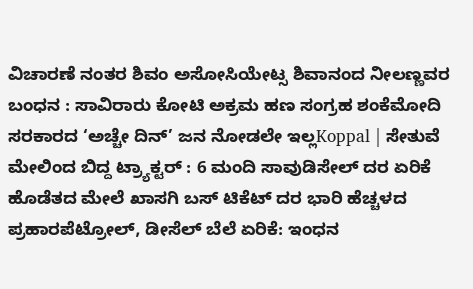ವಿಚಾರಣೆ ನಂತರ ಶಿವಂ ಅಸೋಸಿಯೇಟ್ಸ ಶಿವಾನಂದ‌ ನೀಲಣ್ಣವರ ಬಂಧನ : ಸಾವಿರಾರು ಕೋಟಿ ಅಕ್ರಮ ಹಣ ಸಂಗ್ರಹ ಶಂಕೆಮೋದಿ ಸರಕಾರದ ‘ಅಚ್ಚೇ ದಿನ್’ ಜನ ನೋಡಲೇ ಇಲ್ಲKoppal | ಸೇತುವೆ ಮೇಲಿಂದ ಬಿದ್ದ ಟ್ರ್ಯಾಕ್ಟರ್ : 6 ಮಂದಿ ಸಾವುಡಿಸೇಲ್ ದರ ಏರಿಕೆ ಹೊಡೆತದ ಮೇಲೆ ಖಾಸಗಿ ಬಸ್ ಟಿಕೆಟ್ ದರ ಭಾರಿ ಹೆಚ್ಚಳದ ಪ್ರಹಾರಪೆಟ್ರೋಲ್, ಡೀಸೆಲ್ ಬೆಲೆ ಏರಿಕೆ: ಇಂಧನ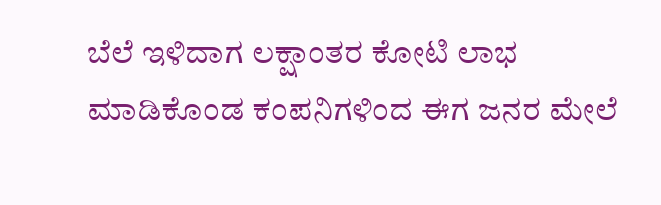ಬೆಲೆ ಇಳಿದಾಗ ಲಕ್ಷಾಂತರ ಕೋಟಿ ಲಾಭ ಮಾಡಿಕೊಂಡ ಕಂಪನಿಗಳಿಂದ ಈಗ ಜನರ ಮೇಲೆ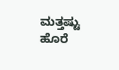ಮತ್ತಷ್ಟು ಹೊರೆ